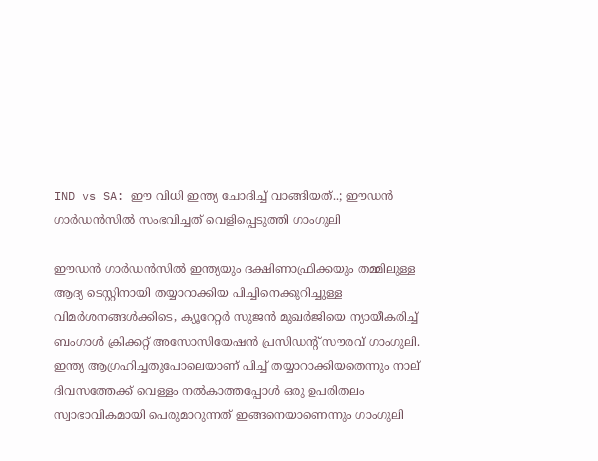IND vs SA: ഈ വിധി ഇന്ത്യ ചോദിച്ച് വാങ്ങിയത്..; ഈഡൻ ഗാർഡൻസിൽ സംഭവിച്ചത് വെളിപ്പെടുത്തി ഗാംഗുലി

ഈഡൻ ഗാർഡൻസിൽ ഇന്ത്യയും ദക്ഷിണാഫ്രിക്കയും തമ്മിലുള്ള ആദ്യ ടെസ്റ്റിനായി തയ്യാറാക്കിയ പിച്ചിനെക്കുറിച്ചുള്ള വിമർശനങ്ങൾക്കിടെ, ക്യൂറേറ്റർ സുജൻ മുഖർജിയെ ന്യായീകരിച്ച് ബംഗാൾ ക്രിക്കറ്റ് അസോസിയേഷൻ പ്രസിഡന്റ് സൗരവ് ഗാംഗുലി. ഇന്ത്യ ആഗ്രഹിച്ചതുപോലെയാണ് പിച്ച് തയ്യാറാക്കിയതെന്നും നാല് ദിവസത്തേക്ക് വെള്ളം നൽകാത്തപ്പോൾ ഒരു ഉപരിതലം സ്വാഭാവികമായി പെരുമാറുന്നത് ഇങ്ങനെയാണെന്നും ഗാംഗുലി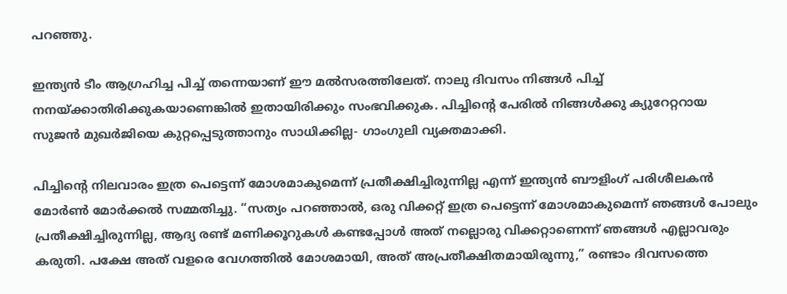പറഞ്ഞു.

ഇന്ത്യന്‍ ടീം ആഗ്രഹിച്ച പിച്ച് തന്നെയാണ് ഈ മല്‍സരത്തിലേത്. നാലു ദിവസം നിങ്ങള്‍ പിച്ച് നനയ്ക്കാതിരിക്കുകയാണെങ്കില്‍ ഇതായിരിക്കും സംഭവിക്കുക. പിച്ചിന്റെ പേരില്‍ നിങ്ങള്‍ക്കു ക്യുറേറ്ററായ സുജന്‍ മുഖര്‍ജിയെ കുറ്റപ്പെടുത്താനും സാധിക്കില്ല- ഗാംഗുലി വ്യക്തമാക്കി.

പിച്ചിന്റെ നിലവാരം ഇത്ര പെട്ടെന്ന് മോശമാകുമെന്ന് പ്രതീക്ഷിച്ചിരുന്നില്ല എന്ന് ഇന്ത്യൻ ബൗളിംഗ് പരിശീലകൻ മോർൺ മോർക്കൽ സമ്മതിച്ചു. “സത്യം പറഞ്ഞാൽ, ഒരു വിക്കറ്റ് ഇത്ര പെട്ടെന്ന് മോശമാകുമെന്ന് ഞങ്ങൾ പോലും പ്രതീക്ഷിച്ചിരുന്നില്ല, ആദ്യ രണ്ട് മണിക്കൂറുകൾ കണ്ടപ്പോൾ അത് നല്ലൊരു വിക്കറ്റാണെന്ന് ഞങ്ങൾ എല്ലാവരും കരുതി. പക്ഷേ അത് വളരെ വേഗത്തിൽ മോശമായി, അത് അപ്രതീക്ഷിതമായിരുന്നു,” രണ്ടാം ദിവസത്തെ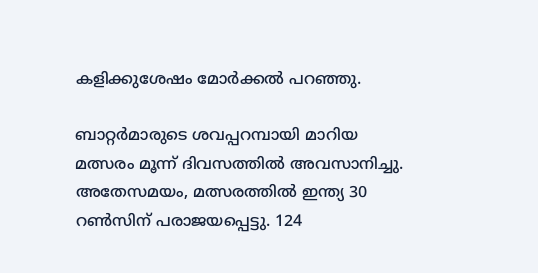കളിക്കുശേഷം മോർക്കൽ പറഞ്ഞു.

ബാറ്റർമാരുടെ ശവപ്പറമ്പായി മാറിയ മത്സരം മൂന്ന് ദിവസത്തിൽ അവസാനിച്ചു. അതേസമയം, മത്സരത്തിൽ ഇന്ത്യ 30 റൺസിന് പരാജയപ്പെട്ടു. 124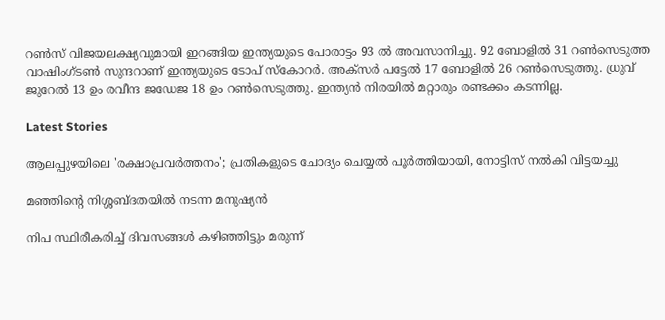റൺസ് വിജയലക്ഷ്യവുമായി ഇറങ്ങിയ ഇന്ത്യയുടെ പോരാട്ടം 93 ൽ അവസാനിച്ചു. 92 ബോളിൽ 31 റൺസെടുത്ത വാഷിംഗ്ടൺ സുന്ദറാണ് ഇന്ത്യയുടെ ടോപ് സ്കോറർ. അക്സർ പട്ടേൽ 17 ബോളിൽ 26 റൺസെടുത്തു. ധ്രുവ് ജുറേൽ 13 ഉം രവീന്ദ ജഡേജ 18 ഉം റൺസെടുത്തു. ഇന്ത്യൻ നിരയിൽ മറ്റാരും രണ്ടക്കം കടന്നില്ല.

Latest Stories

ആലപ്പുഴയിലെ 'രക്ഷാപ്രവർത്തനം'; പ്രതികളുടെ ചോദ്യം ചെയ്യൽ പൂർത്തിയായി, നോട്ടിസ് നൽകി വിട്ടയച്ചു

മഞ്ഞിന്റെ നിശ്ശബ്ദതയിൽ നടന്ന മനുഷ്യൻ

നിപ സ്ഥിരീകരിച്ച് ദിവസങ്ങൾ കഴിഞ്ഞിട്ടും മരുന്ന്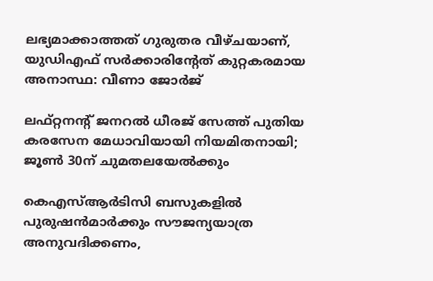ലഭ്യമാക്കാത്തത് ഗുരുതര വീഴ്ചയാണ്, യുഡിഎഫ് സർക്കാരിന്റേത് കുറ്റകരമായ അനാസ്ഥ: വീണാ ജോർജ്

ലഫ്റ്റനന്റ് ജനറൽ ധീരജ് സേത്ത് പുതിയ കരസേന മേധാവിയായി നിയമിതനായി; ജൂൺ 30ന് ചുമതലയേൽക്കും

കെഎസ്ആർടിസി ബസുകളിൽ പുരുഷൻമാർക്കും സൗജന്യയാത്ര അനുവദിക്കണം,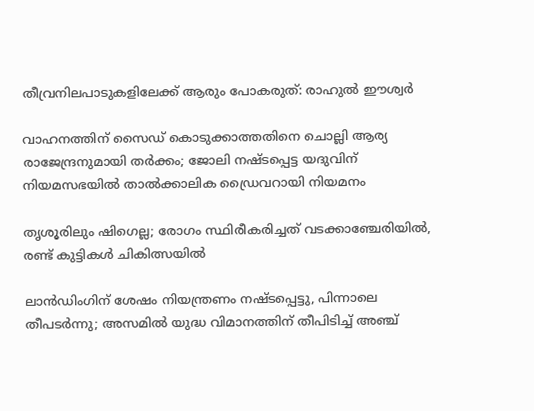തീവ്രനിലപാടുകളിലേക്ക് ആരും പോകരുത്: രാഹുൽ ഈശ്വർ

വാഹനത്തിന് സൈഡ് കൊടുക്കാത്തതിനെ ചൊല്ലി ആര്യ രാജേന്ദ്രനുമായി തർക്കം; ജോലി നഷ്ടപ്പെട്ട യദുവിന് നിയമസഭയിൽ താൽക്കാലിക ഡ്രൈവറായി നിയമനം

തൃശൂരിലും ഷിഗെല്ല; രോഗം സ്ഥിരീകരിച്ചത് വടക്കാഞ്ചേരിയിൽ, രണ്ട് കുട്ടികൾ ചികിത്സയിൽ

ലാൻഡിംഗിന് ശേഷം നിയന്ത്രണം നഷ്ടപ്പെട്ടു, പിന്നാലെ തീപടർന്നു; അസമിൽ യുദ്ധ വിമാനത്തിന് തീപിടിച്ച് അഞ്ച്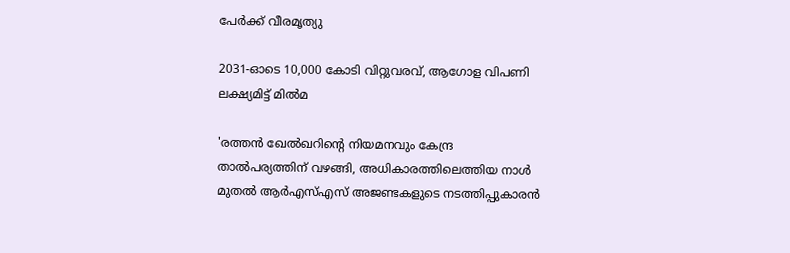പേർക്ക് വീരമൃത്യു

2031-ഓടെ 10,000 കോടി വിറ്റുവരവ്, ആഗോള വിപണി ലക്ഷ്യമിട്ട് മിൽമ

'രത്തൻ ഖേൽഖറിന്റെ നിയമനവും കേന്ദ്ര താൽപര്യത്തിന് വഴങ്ങി, അധികാരത്തിലെത്തിയ നാൾ മുതൽ ആർഎസ്എസ് അജണ്ടകളുടെ നടത്തിപ്പുകാരൻ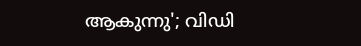ആകുന്നു'; വിഡി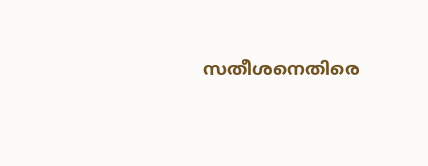സതീശനെതിരെ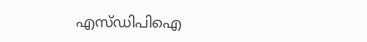എസ്ഡിപിഐ